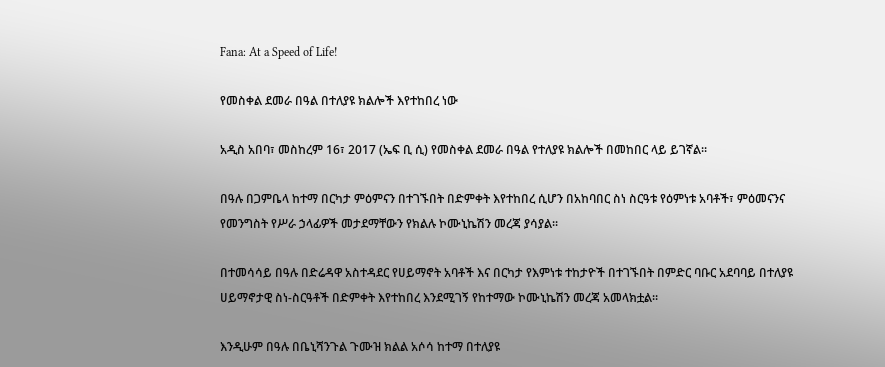Fana: At a Speed of Life!

የመስቀል ደመራ በዓል በተለያዩ ክልሎች እየተከበረ ነው

አዲስ አበባ፣ መስከረም 16፣ 2017 (ኤፍ ቢ ሲ) የመስቀል ደመራ በዓል የተለያዩ ክልሎች በመከበር ላይ ይገኛል፡፡

በዓሉ በጋምቤላ ከተማ በርካታ ምዕምናን በተገኙበት በድምቀት እየተከበረ ሲሆን በአከባበር ስነ ስርዓቱ የዕምነቱ አባቶች፣ ምዕመናንና የመንግስት የሥራ ኃላፊዎች መታደማቸውን የክልሉ ኮሙኒኬሽን መረጃ ያሳያል፡፡

በተመሳሳይ በዓሉ በድሬዳዋ አስተዳደር የሀይማኖት አባቶች እና በርካታ የእምነቱ ተከታዮች በተገኙበት በምድር ባቡር አደባባይ በተለያዩ ሀይማኖታዊ ስነ-ስርዓቶች በድምቀት እየተከበረ እንደሚገኝ የከተማው ኮሙኒኬሽን መረጃ አመላክቷል።

እንዲሁም በዓሉ በቤኒሻንጉል ጉሙዝ ክልል አሶሳ ከተማ በተለያዩ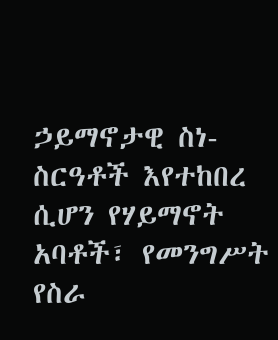ኃይማኖታዊ ስነ-ስርዓቶች እየተከበረ ሲሆን የሃይማኖት አባቶች፣ የመንግሥት የስራ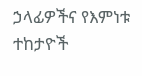ኃላፊዎችና የእምነቱ ተከታዮች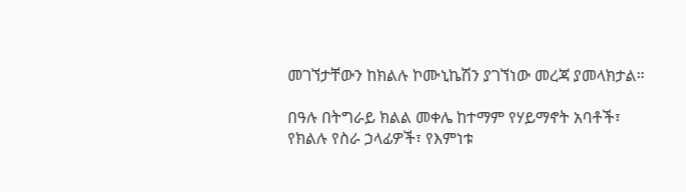መገኘታቸውን ከክልሉ ኮሙኒኬሽን ያገኘነው መረጃ ያመላክታል።

በዓሉ በትግራይ ክልል መቀሌ ከተማም የሃይማኖት አባቶች፣ የክልሉ የስራ ኃላፊዎች፣ የእምነቱ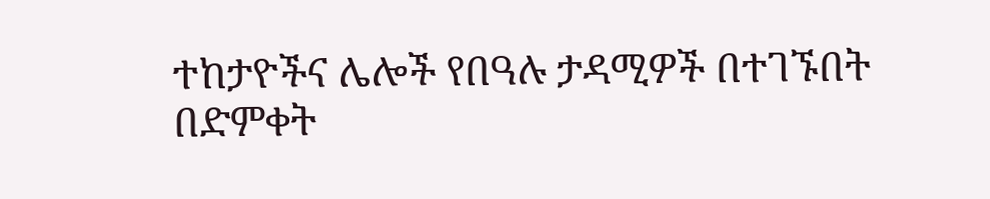ተከታዮችና ሌሎች የበዓሉ ታዳሚዎች በተገኙበት በድምቀት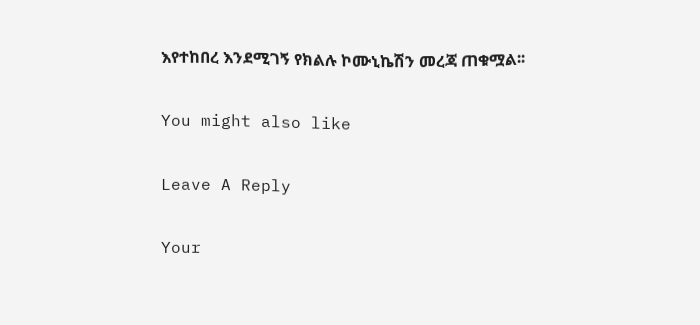እየተከበረ እንደሚገኝ የክልሉ ኮሙኒኬሽን መረጃ ጠቁሟል፡፡

You might also like

Leave A Reply

Your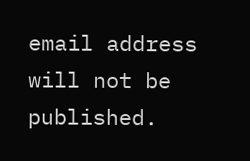email address will not be published.